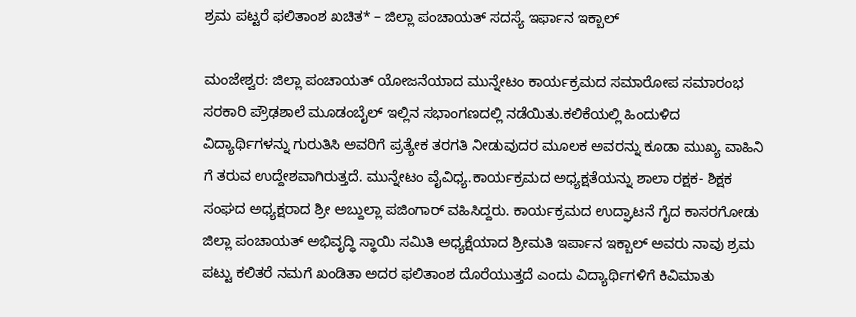ಶ್ರಮ ಪಟ್ಟರೆ ಫಲಿತಾಂಶ ಖಚಿತ* – ಜಿಲ್ಲಾ ಪಂಚಾಯತ್ ಸದಸ್ಯೆ ಇರ್ಫಾನ ಇಕ್ಬಾಲ್

ಮಂಜೇಶ್ವರ: ಜಿಲ್ಲಾ ಪಂಚಾಯತ್ ಯೋಜನೆಯಾದ ಮುನ್ನೇಟಂ ಕಾರ್ಯಕ್ರಮದ ಸಮಾರೋಪ ಸಮಾರಂಭ ಸರಕಾರಿ ಪ್ರೌಢಶಾಲೆ ಮೂಡಂಬೈಲ್ ಇಲ್ಲಿನ ಸಭಾಂಗಣದಲ್ಲಿ ನಡೆಯಿತು.ಕಲಿಕೆಯಲ್ಲಿ ಹಿಂದುಳಿದ ವಿದ್ಯಾರ್ಥಿಗಳನ್ನು ಗುರುತಿಸಿ ಅವರಿಗೆ ಪ್ರತ್ಯೇಕ ತರಗತಿ ನೀಡುವುದರ ಮೂಲಕ ಅವರನ್ನು ಕೂಡಾ ಮುಖ್ಯ ವಾಹಿನಿ ಗೆ ತರುವ ಉದ್ದೇಶವಾಗಿರುತ್ತದೆ. ಮುನ್ನೇಟಂ ವೈವಿಧ್ಯ.ಕಾರ್ಯಕ್ರಮದ ಅಧ್ಯಕ್ಷತೆಯನ್ನು ಶಾಲಾ ರಕ್ಷಕ- ಶಿಕ್ಷಕ ಸಂಘದ ಅಧ್ಯಕ್ಷರಾದ ಶ್ರೀ ಅಬ್ದುಲ್ಲಾ ಪಜಿಂಗಾರ್ ವಹಿಸಿದ್ದರು. ಕಾರ್ಯಕ್ರಮದ ಉದ್ಘಾಟನೆ ಗೈದ ಕಾಸರಗೋಡು ಜಿಲ್ಲಾ ಪಂಚಾಯತ್ ಅಭಿವೃದ್ಧಿ ಸ್ಥಾಯಿ ಸಮಿತಿ ಅಧ್ಯಕ್ಷೆಯಾದ ಶ್ರೀಮತಿ ಇರ್ಪಾನ ಇಕ್ಬಾಲ್ ಅವರು ನಾವು ಶ್ರಮ ಪಟ್ಟು ಕಲಿತರೆ ನಮಗೆ ಖಂಡಿತಾ ಅದರ ಫಲಿತಾಂಶ ದೊರೆಯುತ್ತದೆ ಎಂದು ವಿದ್ಯಾರ್ಥಿಗಳಿಗೆ ಕಿವಿಮಾತು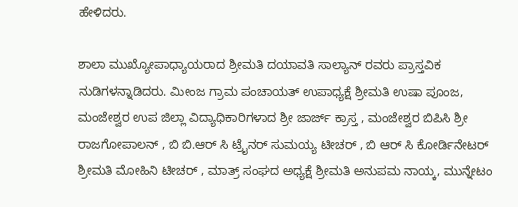ಹೇಳಿದರು.

ಶಾಲಾ ಮುಖ್ಯೋಪಾಧ್ಯಾಯರಾದ ಶ್ರೀಮತಿ ದಯಾವತಿ ಸಾಲ್ಯಾನ್ ರವರು ಪ್ರಾಸ್ತವಿಕ ನುಡಿಗಳನ್ನಾಡಿದರು. ಮೀಂಜ ಗ್ರಾಮ ಪಂಚಾಯತ್ ಉಪಾಧ್ಯಕ್ಷೆ ಶ್ರೀಮತಿ ಉಷಾ ಪೂಂಜ, ಮಂಜೇಶ್ವರ ಉಪ ಜಿಲ್ಲಾ ವಿದ್ಯಾಧಿಕಾರಿಗಳಾದ ಶ್ರೀ ಜಾರ್ಜ್ ಕ್ರಾಸ್ತ , ಮಂಜೇಶ್ವರ ಬಿಪಿಸಿ ಶ್ರೀ ರಾಜಗೋಪಾಲನ್ , ಬಿ ಬಿ.ಆರ್ ಸಿ ಟ್ರೈನರ್ ಸುಮಯ್ಯ ಟೀಚರ್ , ಬಿ ಆರ್ ಸಿ ಕೋರ್ಡಿನೇಟರ್ ಶ್ರೀಮತಿ ಮೋಹಿನಿ ಟೀಚರ್ , ಮಾತ್ರ್ ಸಂಘದ ಅಧ್ಯಕ್ಷೆ ಶ್ರೀಮತಿ ಅನುಪಮ ನಾಯ್ಕ, ಮುನ್ನೇಟಂ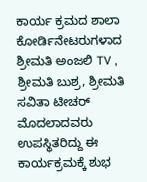ಕಾರ್ಯ ಕ್ರಮದ ಶಾಲಾ ಕೋರ್ಡಿನೇಟರುಗಳಾದ ಶ್ರೀಮತಿ ಅಂಜಲಿ TV , ಶ್ರೀಮತಿ ಬುಶ್ರ, ಶ್ರೀಮತಿ ಸವಿತಾ ಟೀಚರ್ ಮೊದಲಾದವರು ಉಪಸ್ಥಿತರಿದ್ದು ಈ ಕಾರ್ಯಕ್ರಮಕ್ಕೆ ಶುಭ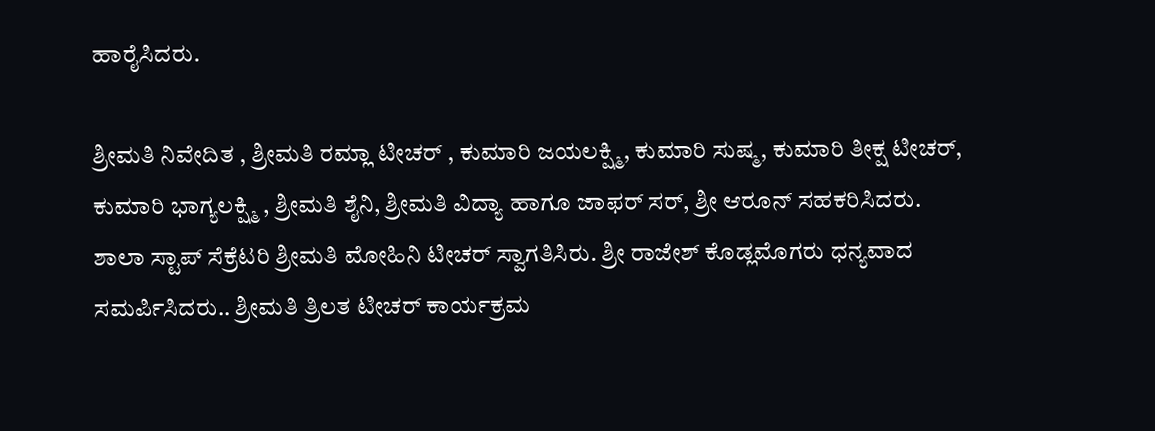ಹಾರೈಸಿದರು.

ಶ್ರೀಮತಿ ನಿವೇದಿತ , ಶ್ರೀಮತಿ ರಮ್ಲಾ ಟೀಚರ್ , ಕುಮಾರಿ ಜಯಲಕ್ಷ್ಮಿ, ಕುಮಾರಿ ಸುಷ್ಮ, ಕುಮಾರಿ ತೀಕ್ಷ ಟೀಚರ್, ಕುಮಾರಿ ಭಾಗ್ಯಲಕ್ಷ್ಮಿ , ಶ್ರೀಮತಿ ಶೈನಿ, ಶ್ರೀಮತಿ ವಿದ್ಯಾ ಹಾಗೂ ಜಾಫರ್ ಸರ್, ಶ್ರೀ ಆರೂನ್ ಸಹಕರಿಸಿದರು. ಶಾಲಾ ಸ್ಟಾಪ್ ಸೆಕ್ರೆಟರಿ ಶ್ರೀಮತಿ ಮೋಹಿನಿ ಟೀಚರ್ ಸ್ವಾಗತಿಸಿರು. ಶ್ರೀ ರಾಜೇಶ್ ಕೊಡ್ಲಮೊಗರು ಧನ್ಯವಾದ ಸಮರ್ಪಿಸಿದರು.. ಶ್ರೀಮತಿ ತ್ರಿಲತ ಟೀಚರ್ ಕಾರ್ಯಕ್ರಮ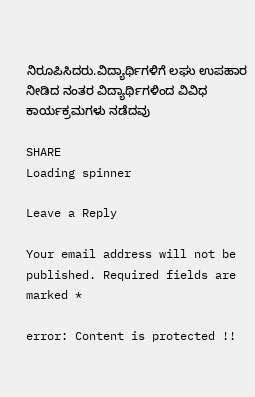ನಿರೂಪಿಸಿದರು.ವಿದ್ಯಾರ್ಥಿಗಳಿಗೆ ಲಘು ಉಪಹಾರ ನೀಡಿದ ನಂತರ ವಿದ್ಯಾರ್ಥಿಗಳಿಂದ ವಿವಿಧ ಕಾರ್ಯಕ್ರಮಗಳು ನಡೆದವು

SHARE
Loading spinner

Leave a Reply

Your email address will not be published. Required fields are marked *

error: Content is protected !!